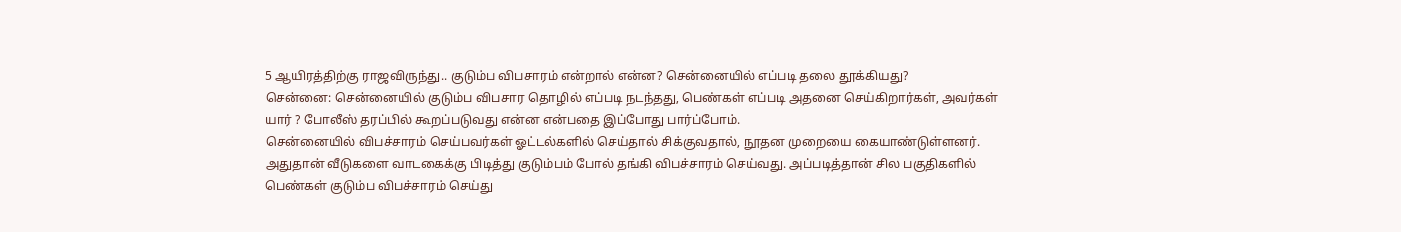5 ஆயிரத்திற்கு ராஜவிருந்து.. குடும்ப விபசாரம் என்றால் என்ன? சென்னையில் எப்படி தலை தூக்கியது?
சென்னை: சென்னையில் குடும்ப விபசார தொழில் எப்படி நடந்தது, பெண்கள் எப்படி அதனை செய்கிறார்கள், அவர்கள் யார் ? போலீஸ் தரப்பில் கூறப்படுவது என்ன என்பதை இப்போது பார்ப்போம்.
சென்னையில் விபச்சாரம் செய்பவர்கள் ஓட்டல்களில் செய்தால் சிக்குவதால், நூதன முறையை கையாண்டுள்ளனர். அதுதான் வீடுகளை வாடகைக்கு பிடித்து குடும்பம் போல் தங்கி விபச்சாரம் செய்வது. அப்படித்தான் சில பகுதிகளில் பெண்கள் குடும்ப விபச்சாரம் செய்து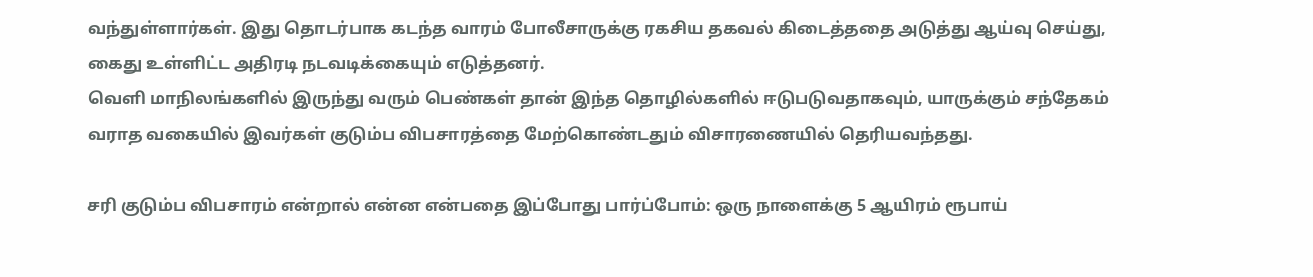வந்துள்ளார்கள். இது தொடர்பாக கடந்த வாரம் போலீசாருக்கு ரகசிய தகவல் கிடைத்ததை அடுத்து ஆய்வு செய்து, கைது உள்ளிட்ட அதிரடி நடவடிக்கையும் எடுத்தனர்.
வெளி மாநிலங்களில் இருந்து வரும் பெண்கள் தான் இந்த தொழில்களில் ஈடுபடுவதாகவும், யாருக்கும் சந்தேகம் வராத வகையில் இவர்கள் குடும்ப விபசாரத்தை மேற்கொண்டதும் விசாரணையில் தெரியவந்தது.

சரி குடும்ப விபசாரம் என்றால் என்ன என்பதை இப்போது பார்ப்போம்: ஒரு நாளைக்கு 5 ஆயிரம் ரூபாய்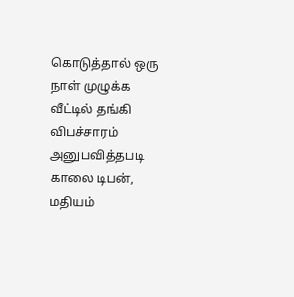கொடுத்தால் ஒரு நாள் முழுக்க வீட்டில் தங்கி விபச்சாரம் அனுபவித்தபடி காலை டிபன், மதியம்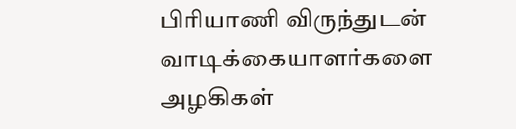பிரியாணி விருந்துடன் வாடிக்கையாளர்களை அழகிகள்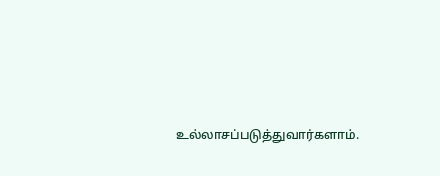உல்லாசப்படுத்துவார்களாம்.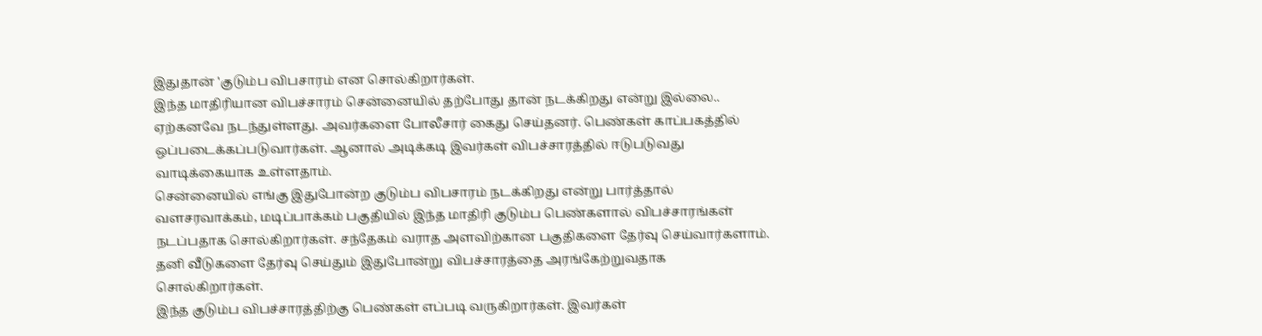இதுதான் 'குடும்ப விபசாரம் என சொல்கிறார்கள்.
இந்த மாதிரியான விபச்சாரம் சென்னையில் தற்போது தான் நடக்கிறது என்று இல்லை.. ஏற்கனவே நடந்துள்ளது. அவர்களை போலீசார் கைது செய்தனர். பெண்கள் காப்பகத்தில் ஒப்படைக்கப்படுவார்கள். ஆனால் அடிக்கடி இவர்கள் விபச்சாரத்தில் ஈடுபடுவது வாடிக்கையாக உள்ளதாம்.
சென்னையில் எங்கு இதுபோன்ற குடும்ப விபசாரம் நடக்கிறது என்று பார்த்தால் வளசரவாக்கம், மடிப்பாக்கம் பகுதியில் இந்த மாதிரி குடும்ப பெண்களால் விபச்சாரங்கள் நடப்பதாக சொல்கிறார்கள். சந்தேகம் வராத அளவிற்கான பகுதிகளை தேர்வு செய்வார்களாம். தனி வீடுகளை தேர்வு செய்தும் இதுபோன்று விபச்சாரத்தை அரங்கேற்றுவதாக சொல்கிறார்கள்.
இந்த குடும்ப விபச்சாரத்திற்கு பெண்கள் எப்படி வருகிறார்கள். இவர்கள்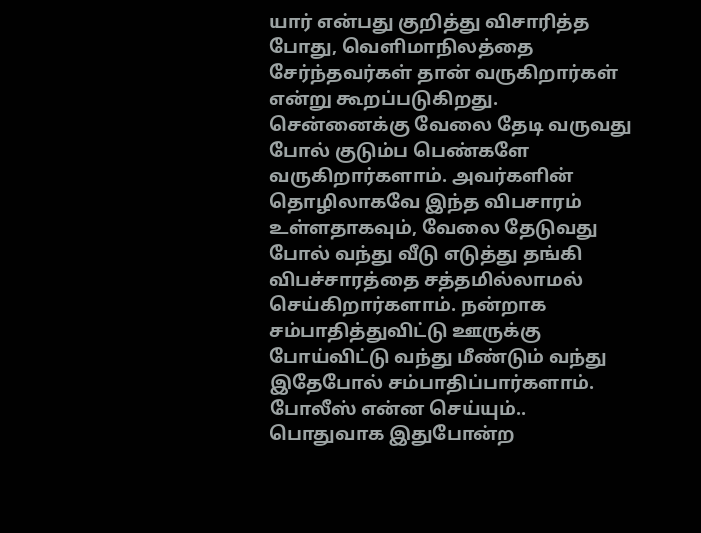யார் என்பது குறித்து விசாரித்த போது, வெளிமாநிலத்தை சேர்ந்தவர்கள் தான் வருகிறார்கள் என்று கூறப்படுகிறது. சென்னைக்கு வேலை தேடி வருவது போல் குடும்ப பெண்களே வருகிறார்களாம். அவர்களின் தொழிலாகவே இந்த விபசாரம் உள்ளதாகவும், வேலை தேடுவது போல் வந்து வீடு எடுத்து தங்கி விபச்சாரத்தை சத்தமில்லாமல் செய்கிறார்களாம். நன்றாக சம்பாதித்துவிட்டு ஊருக்கு போய்விட்டு வந்து மீண்டும் வந்து இதேபோல் சம்பாதிப்பார்களாம்.
போலீஸ் என்ன செய்யும்.. பொதுவாக இதுபோன்ற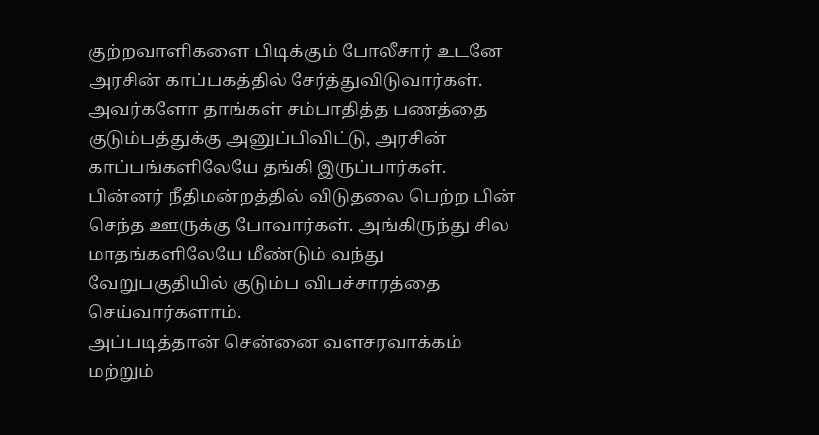குற்றவாளிகளை பிடிக்கும் போலீசார் உடனே அரசின் காப்பகத்தில் சேர்த்துவிடுவார்கள்.
அவர்களோ தாங்கள் சம்பாதித்த பணத்தை குடும்பத்துக்கு அனுப்பிவிட்டு, அரசின் காப்பங்களிலேயே தங்கி இருப்பார்கள். பின்னர் நீதிமன்றத்தில் விடுதலை பெற்ற பின் செந்த ஊருக்கு போவார்கள். அங்கிருந்து சில மாதங்களிலேயே மீண்டும் வந்து வேறுபகுதியில் குடும்ப விபச்சாரத்தை செய்வார்களாம்.
அப்படித்தான் சென்னை வளசரவாக்கம் மற்றும்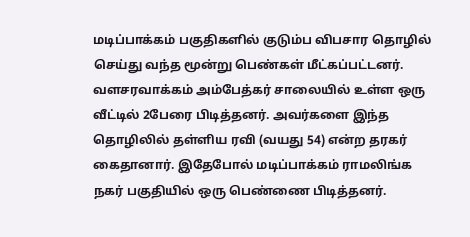மடிப்பாக்கம் பகுதிகளில் குடும்ப விபசார தொழில் செய்து வந்த மூன்று பெண்கள் மீட்கப்பட்டனர். வளசரவாக்கம் அம்பேத்கர் சாலையில் உள்ள ஒரு வீட்டில் 2பேரை பிடித்தனர். அவர்களை இந்த தொழிலில் தள்ளிய ரவி (வயது 54) என்ற தரகர் கைதானார். இதேபோல் மடிப்பாக்கம் ராமலிங்க நகர் பகுதியில் ஒரு பெண்ணை பிடித்தனர்.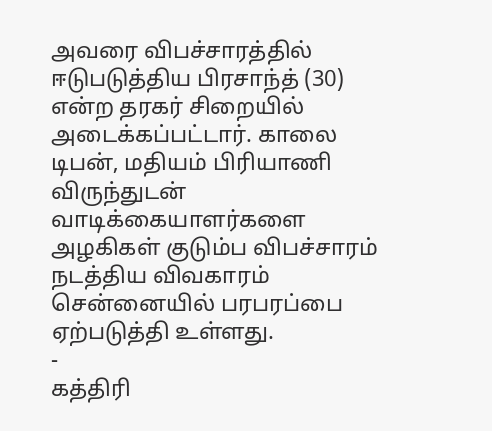அவரை விபச்சாரத்தில் ஈடுபடுத்திய பிரசாந்த் (30) என்ற தரகர் சிறையில் அடைக்கப்பட்டார். காலை டிபன், மதியம் பிரியாணி விருந்துடன் வாடிக்கையாளர்களை அழகிகள் குடும்ப விபச்சாரம் நடத்திய விவகாரம் சென்னையில் பரபரப்பை ஏற்படுத்தி உள்ளது.
-
கத்திரி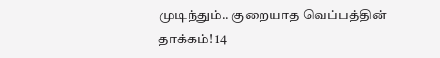முடிந்தும்.. குறையாத வெப்பத்தின் தாக்கம்! 14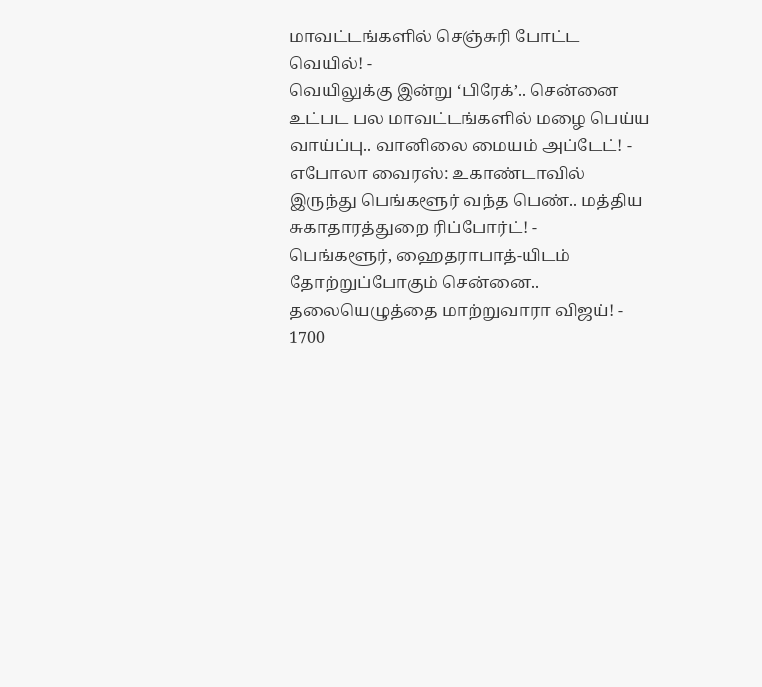மாவட்டங்களில் செஞ்சுரி போட்ட வெயில்! -
வெயிலுக்கு இன்று ‘பிரேக்’.. சென்னை உட்பட பல மாவட்டங்களில் மழை பெய்ய வாய்ப்பு.. வானிலை மையம் அப்டேட்! -
எபோலா வைரஸ்: உகாண்டாவில் இருந்து பெங்களூர் வந்த பெண்.. மத்திய சுகாதாரத்துறை ரிப்போர்ட்! -
பெங்களூர், ஹைதராபாத்-யிடம் தோற்றுப்போகும் சென்னை.. தலையெழுத்தை மாற்றுவாரா விஜய்! -
1700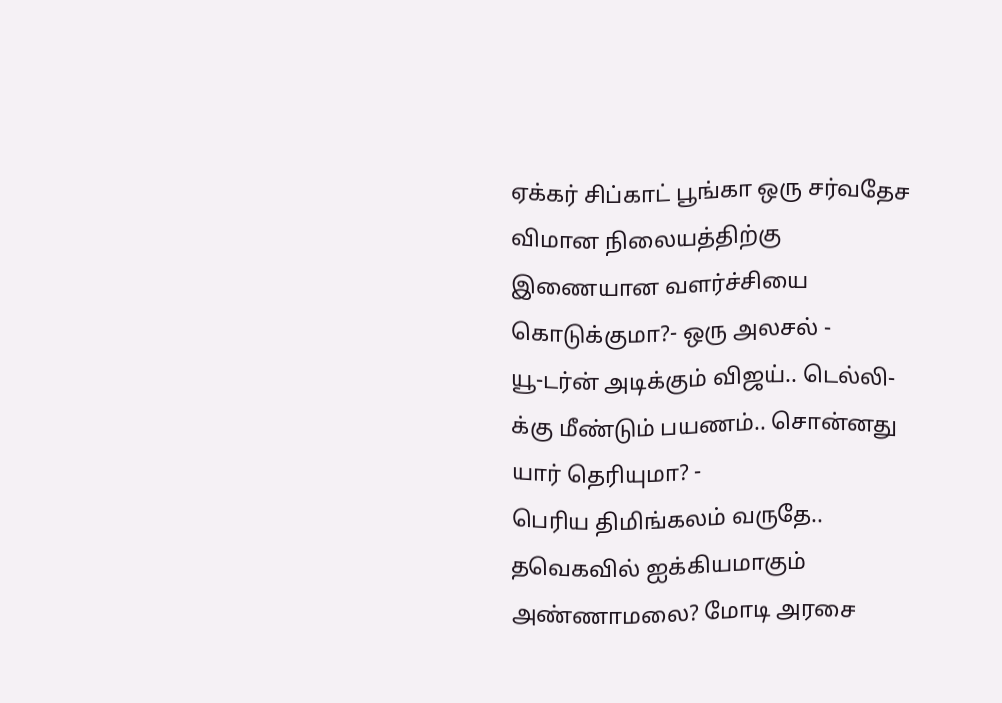ஏக்கர் சிப்காட் பூங்கா ஒரு சர்வதேச விமான நிலையத்திற்கு இணையான வளர்ச்சியை கொடுக்குமா?- ஒரு அலசல் -
யூ-டர்ன் அடிக்கும் விஜய்.. டெல்லி-க்கு மீண்டும் பயணம்.. சொன்னது யார் தெரியுமா? -
பெரிய திமிங்கலம் வருதே.. தவெகவில் ஐக்கியமாகும் அண்ணாமலை? மோடி அரசை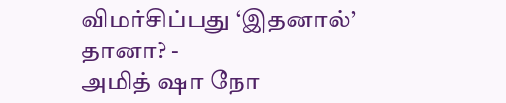விமர்சிப்பது ‘இதனால்’ தானா? -
அமித் ஷா நோ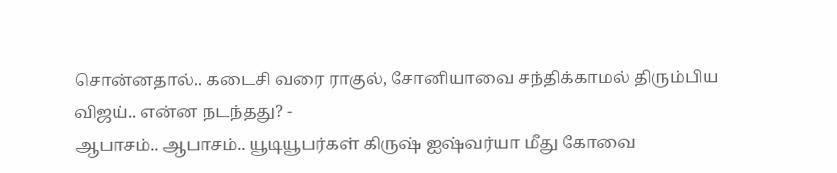சொன்னதால்.. கடைசி வரை ராகுல், சோனியாவை சந்திக்காமல் திரும்பிய விஜய்.. என்ன நடந்தது? -
ஆபாசம்.. ஆபாசம்.. யூடியூபர்கள் கிருஷ் ஐஷ்வர்யா மீது கோவை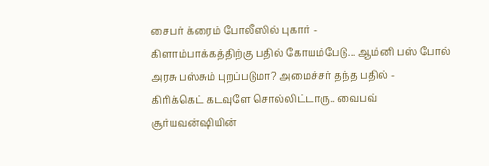சைபர் க்ரைம் போலீஸில் புகார் -
கிளாம்பாக்கத்திற்கு பதில் கோயம்பேடு... ஆம்னி பஸ் போல் அரசு பஸ்சும் புறப்படுமா? அமைச்சர் தந்த பதில் -
கிரிக்கெட் கடவுளே சொல்லிட்டாரு.. வைபவ் சூர்யவன்ஷியின்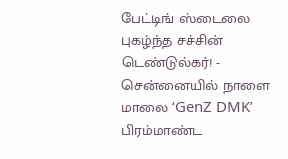பேட்டிங் ஸ்டைலை புகழ்ந்த சச்சின் டெண்டுல்கர்! -
சென்னையில் நாளை மாலை ‘GenZ DMK’ பிரம்மாண்ட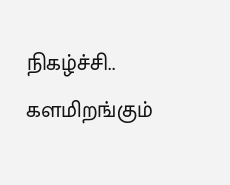நிகழ்ச்சி.. களமிறங்கும்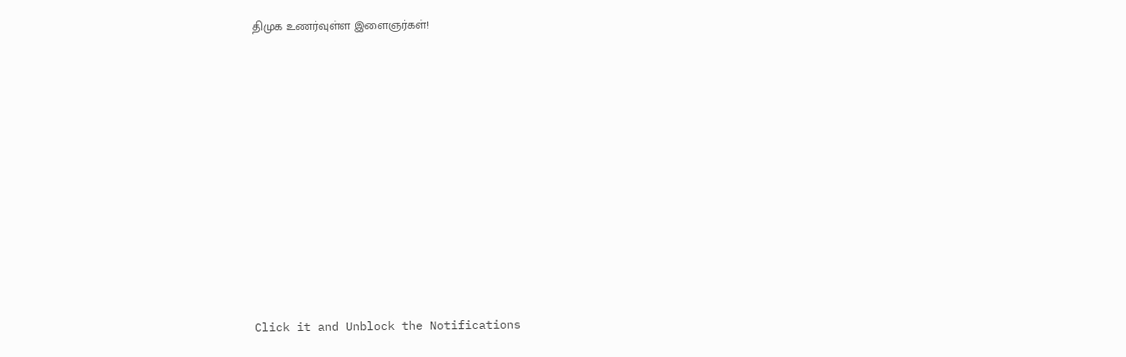திமுக உணர்வுள்ள இளைஞர்கள்!












Click it and Unblock the Notifications